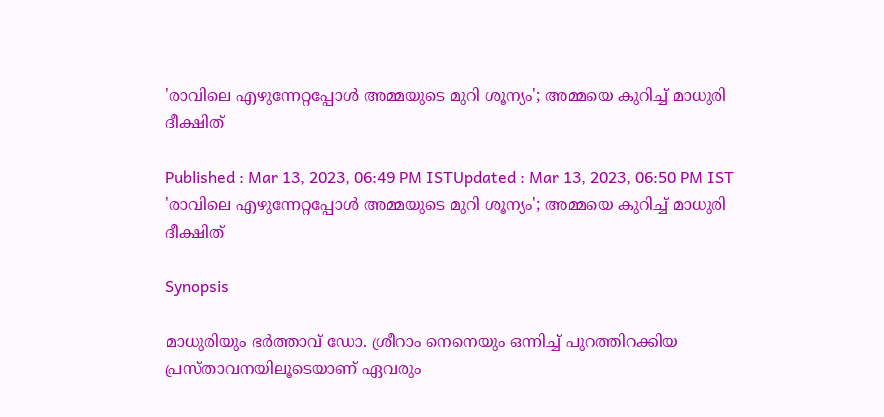'രാവിലെ എഴുന്നേറ്റപ്പോള്‍ അമ്മയുടെ മുറി ശൂന്യം'; അമ്മയെ കുറിച്ച് മാധുരി ദീക്ഷിത്

Published : Mar 13, 2023, 06:49 PM ISTUpdated : Mar 13, 2023, 06:50 PM IST
'രാവിലെ എഴുന്നേറ്റപ്പോള്‍ അമ്മയുടെ മുറി ശൂന്യം'; അമ്മയെ കുറിച്ച് മാധുരി ദീക്ഷിത്

Synopsis

മാധുരിയും ഭര്‍ത്താവ് ഡോ. ശ്രീറാം നെനെയും ഒന്നിച്ച് പുറത്തിറക്കിയ പ്രസ്താവനയിലൂടെയാണ് ഏവരും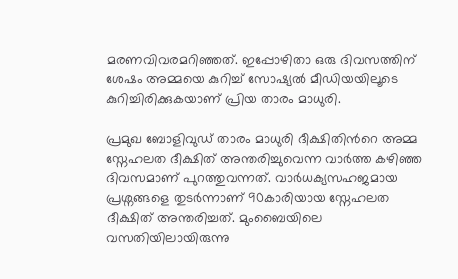മരണവിവരമറിഞ്ഞത്. ഇപ്പോഴിതാ ഒരു ദിവസത്തിന് ശേഷം അമ്മയെ കുറിച്ച് സോഷ്യല്‍ മീഡിയയിലൂടെ കുറിച്ചിരിക്കുകയാണ് പ്രിയ താരം മാധുരി.

പ്രമുഖ ബോളിവുഡ് താരം മാധുരി ദീക്ഷിതിന്‍റെ അമ്മ സ്നേഹലത ദീക്ഷിത് അന്തരിച്ചുവെന്ന വാര്‍ത്ത കഴിഞ്ഞ ദിവസമാണ് പുറത്തുവന്നത്. വാര്‍ധക്യസഹജമായ പ്രശ്നങ്ങളെ തുടര്‍ന്നാണ് 90കാരിയായ സ്നേഹലത ദീക്ഷിത് അന്തരിച്ചത്. മുംബൈയിലെ വസതിയിലായിരുന്നു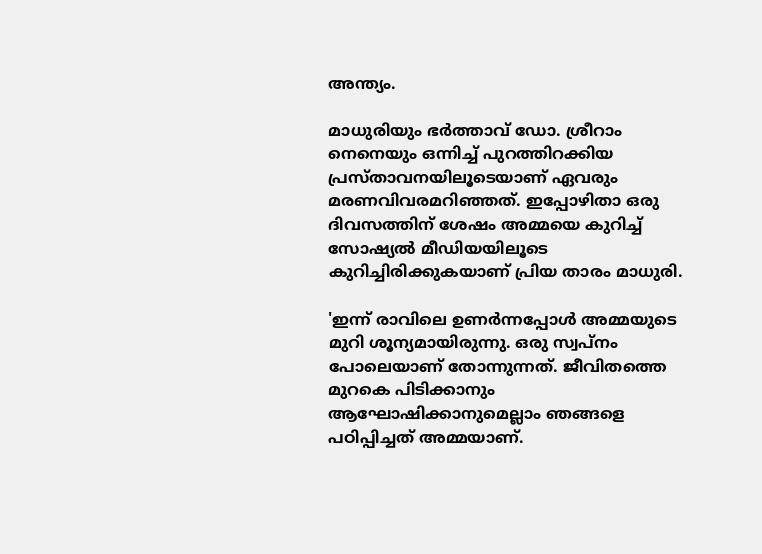അന്ത്യം.

മാധുരിയും ഭര്‍ത്താവ് ഡോ. ശ്രീറാം നെനെയും ഒന്നിച്ച് പുറത്തിറക്കിയ പ്രസ്താവനയിലൂടെയാണ് ഏവരും മരണവിവരമറിഞ്ഞത്. ഇപ്പോഴിതാ ഒരു ദിവസത്തിന് ശേഷം അമ്മയെ കുറിച്ച് സോഷ്യല്‍ മീഡിയയിലൂടെ കുറിച്ചിരിക്കുകയാണ് പ്രിയ താരം മാധുരി.

'ഇന്ന് രാവിലെ ഉണര്‍ന്നപ്പോള്‍ അമ്മയുടെ മുറി ശൂന്യമായിരുന്നു. ഒരു സ്വപ്നം പോലെയാണ് തോന്നുന്നത്. ജീവിതത്തെ മുറകെ പിടിക്കാനും ആഘോഷിക്കാനുമെല്ലാം ഞങ്ങളെ പഠിപ്പിച്ചത് അമ്മയാണ്.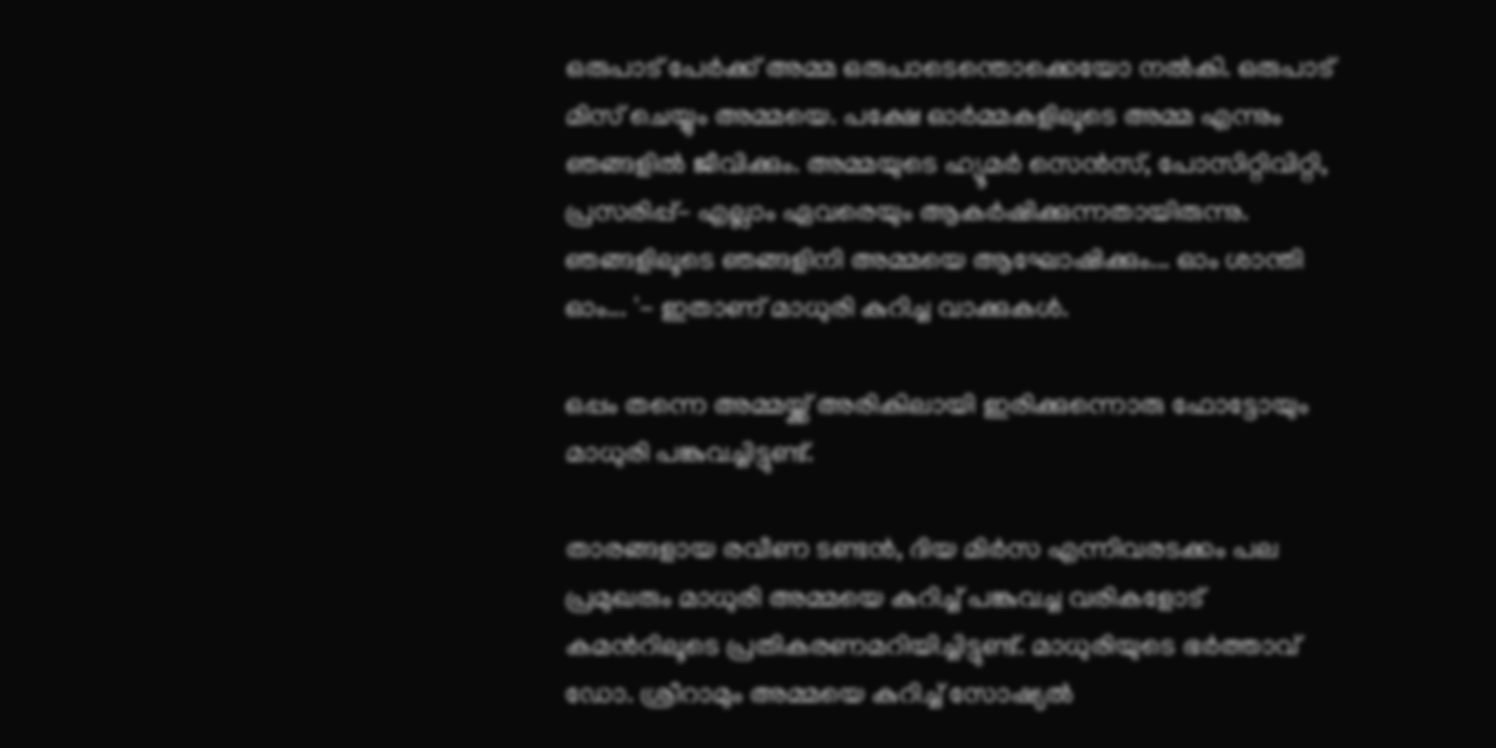ഒരുപാട് പേര്‍ക്ക് അമ്മ ഒരുപാടെന്തൊക്കെയോ നല്‍കി. ഒരുപാട് മിസ് ചെയ്യും അമ്മയെ. പക്ഷേ ഓര്‍മ്മകളിലൂടെ അമ്മ എന്നും ഞങ്ങളില്‍ ജീവിക്കും. അമ്മയുടെ ഹ്യൂമര്‍ സെൻസ്, പോസിറ്റിവിറ്റി, പ്രസരിപ്പ്- എല്ലാം ഏവരെയും ആകര്‍ഷിക്കുന്നതായിരുന്നു. ഞങ്ങളിലൂടെ ഞങ്ങളിനി അമ്മയെ ആഘോഷിക്കും... ഓം ശാന്തി ഓം... '- ഇതാണ് മാധുരി കുറിച്ച വാക്കുകള്‍.

ഒപ്പം തന്നെ അമ്മയ്ക്ക് അരികിലായി ഇരിക്കുന്നൊരു ഫോട്ടോയും മാധുരി പങ്കുവച്ചിട്ടുണ്ട്.

താരങ്ങളായ രവീണ ടണ്ടൻ, ദിയ മിര്‍സ എന്നിവരടക്കം പല പ്രമുഖരും മാധുരി അമ്മയെ കുറിച്ച് പങ്കുവച്ച വരികളോട് കമന്‍റിലൂടെ പ്രതികരണമറിയിച്ചിട്ടുണ്ട്. മാധുരിയുടെ ഭര്‍ത്താവ് ഡോ. ശ്രീറാമും അമ്മയെ കുറിച്ച് സോഷ്യല്‍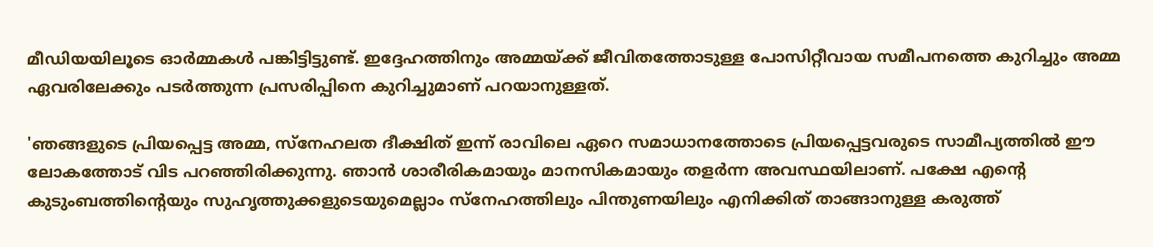മീഡിയയിലൂടെ ഓര്‍മ്മകള്‍ പങ്കിട്ടിട്ടുണ്ട്. ഇദ്ദേഹത്തിനും അമ്മയ്ക്ക് ജീവിതത്തോടുള്ള പോസിറ്റീവായ സമീപനത്തെ കുറിച്ചും അമ്മ ഏവരിലേക്കും പടര്‍ത്തുന്ന പ്രസരിപ്പിനെ കുറിച്ചുമാണ് പറയാനുള്ളത്.

'ഞങ്ങളുടെ പ്രിയപ്പെട്ട അമ്മ, സ്നേഹലത ദീക്ഷിത് ഇന്ന് രാവിലെ ഏറെ സമാധാനത്തോടെ പ്രിയപ്പെട്ടവരുടെ സാമീപ്യത്തില്‍ ഈ ലോകത്തോട് വിട പറഞ്ഞിരിക്കുന്നു. ഞാൻ ശാരീരികമായും മാനസികമായും തളര്‍ന്ന അവസ്ഥയിലാണ്. പക്ഷേ എന്‍റെ കുടുംബത്തിന്‍റെയും സുഹൃത്തുക്കളുടെയുമെല്ലാം സ്നേഹത്തിലും പിന്തുണയിലും എനിക്കിത് താങ്ങാനുള്ള കരുത്ത്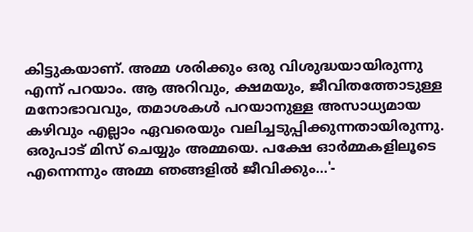കിട്ടുകയാണ്. അമ്മ ശരിക്കും ഒരു വിശുദ്ധയായിരുന്നു എന്ന് പറയാം. ആ അറിവും, ക്ഷമയും, ജീവിതത്തോടുള്ള മനോഭാവവും, തമാശകള്‍ പറയാനുള്ള അസാധ്യമായ കഴിവും എല്ലാം ഏവരെയും വലിച്ചടുപ്പിക്കുന്നതായിരുന്നു. ഒരുപാട് മിസ് ചെയ്യും അമ്മയെ. പക്ഷേ ഓര്‍മ്മകളിലൂടെ എന്നെന്നും അമ്മ ഞങ്ങളില്‍ ജീവിക്കും...'-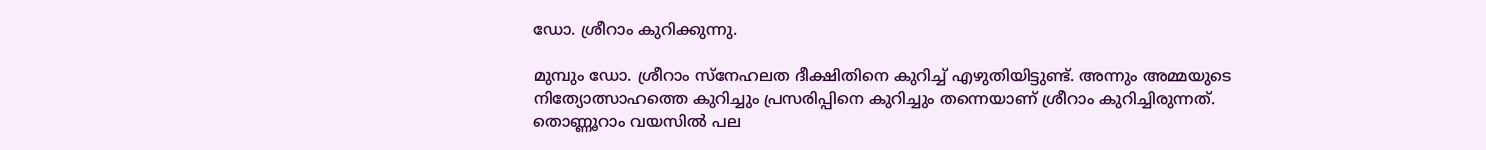ഡോ. ശ്രീറാം കുറിക്കുന്നു.

മുമ്പും ഡോ. ശ്രീറാം സ്നേഹലത ദീക്ഷിതിനെ കുറിച്ച് എഴുതിയിട്ടുണ്ട്. അന്നും അമ്മയുടെ നിത്യോത്സാഹത്തെ കുറിച്ചും പ്രസരിപ്പിനെ കുറിച്ചും തന്നെയാണ് ശ്രീറാം കുറിച്ചിരുന്നത്. തൊണ്ണൂറാം വയസില്‍ പല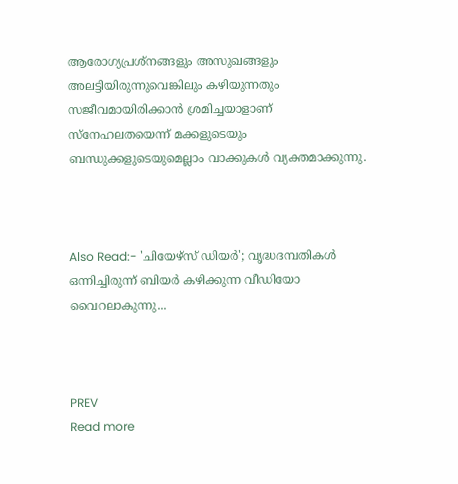ആരോഗ്യപ്രശ്നങ്ങളും അസുഖങ്ങളും അലട്ടിയിരുന്നുവെങ്കിലും കഴിയുന്നതും സജീവമായിരിക്കാൻ ശ്രമിച്ചയാളാണ് സ്നേഹലതയെന്ന് മക്കളുടെയും ബന്ധുക്കളുടെയുമെല്ലാം വാക്കുകള്‍ വ്യക്തമാക്കുന്നു.



Also Read:- 'ചിയേഴ്സ് ഡിയര്‍'; വൃദ്ധദമ്പതികള്‍ ഒന്നിച്ചിരുന്ന് ബിയര്‍ കഴിക്കുന്ന വീഡിയോ വൈറലാകുന്നു...



PREV
Read more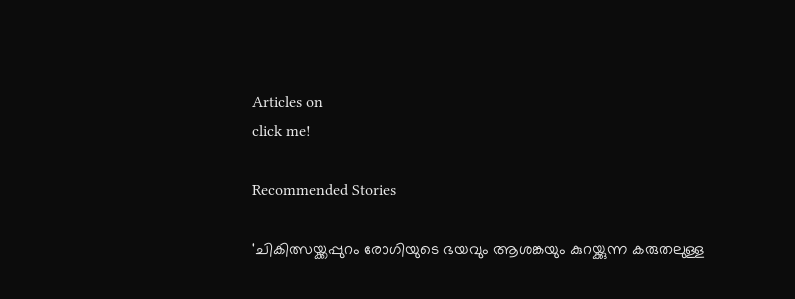Articles on
click me!

Recommended Stories

'ചികിത്സയ്ക്കപ്പുറം രോഗിയുടെ ഭയവും ആശങ്കയും കുറയ്ക്കുന്ന കരുതലുള്ള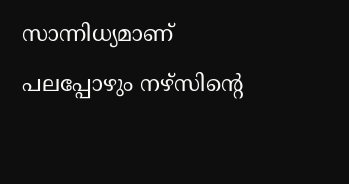സാന്നിധ്യമാണ് പലപ്പോഴും നഴ്സിന്റെ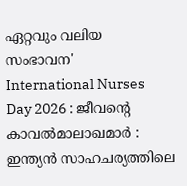ഏറ്റവും വലിയ സംഭാവന'
International Nurses Day 2026 : ജീവന്റെ കാവൽമാലാഖമാർ : ഇന്ത്യൻ സാഹചര്യത്തിലെ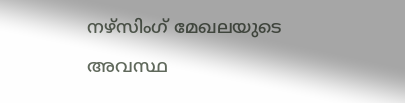നഴ്സിംഗ് മേഖലയുടെ അവസ്ഥ